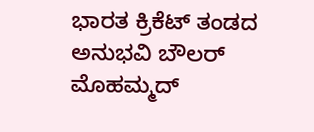ಭಾರತ ಕ್ರಿಕೆಟ್ ತಂಡದ ಅನುಭವಿ ಬೌಲರ್ ಮೊಹಮ್ಮದ್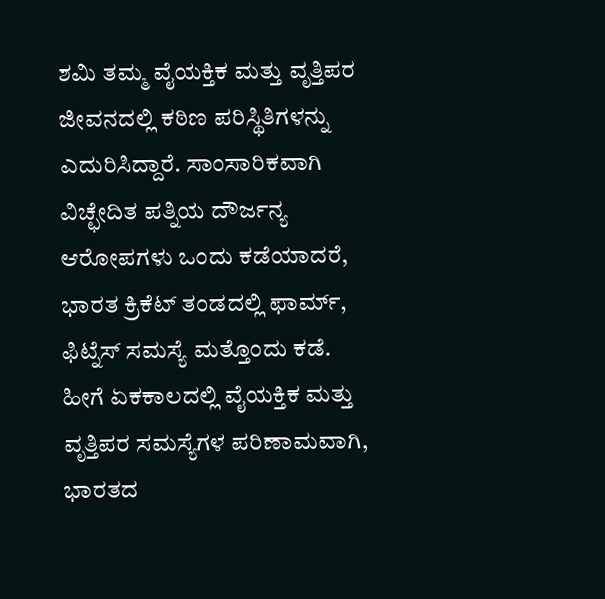ಶಮಿ ತಮ್ಮ ವೈಯಕ್ತಿಕ ಮತ್ತು ವೃತ್ತಿಪರ ಜೀವನದಲ್ಲಿ ಕಠಿಣ ಪರಿಸ್ಥಿತಿಗಳನ್ನು ಎದುರಿಸಿದ್ದಾರೆ. ಸಾಂಸಾರಿಕವಾಗಿ ವಿಚ್ಛೇದಿತ ಪತ್ನಿಯ ದೌರ್ಜನ್ಯ ಆರೋಪಗಳು ಒಂದು ಕಡೆಯಾದರೆ, ಭಾರತ ಕ್ರಿಕೆಟ್ ತಂಡದಲ್ಲಿ ಫಾರ್ಮ್, ಫಿಟ್ನೆಸ್ ಸಮಸ್ಯೆ ಮತ್ತೊಂದು ಕಡೆ.
ಹೀಗೆ ಏಕಕಾಲದಲ್ಲಿ ವೈಯಕ್ತಿಕ ಮತ್ತು ವೃತ್ತಿಪರ ಸಮಸ್ಯೆಗಳ ಪರಿಣಾಮವಾಗಿ, ಭಾರತದ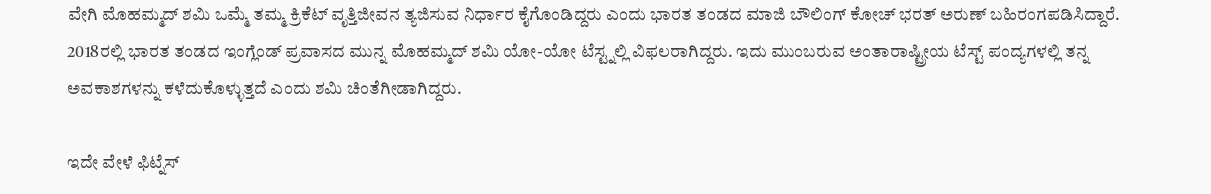ವೇಗಿ ಮೊಹಮ್ಮದ್ ಶಮಿ ಒಮ್ಮೆ ತಮ್ಮ ಕ್ರಿಕೆಟ್ ವೃತ್ತಿಜೀವನ ತ್ಯಜಿಸುವ ನಿರ್ಧಾರ ಕೈಗೊಂಡಿದ್ದರು ಎಂದು ಭಾರತ ತಂಡದ ಮಾಜಿ ಬೌಲಿಂಗ್ ಕೋಚ್ ಭರತ್ ಅರುಣ್ ಬಹಿರಂಗಪಡಿಸಿದ್ದಾರೆ.
2018ರಲ್ಲಿ ಭಾರತ ತಂಡದ ಇಂಗ್ಲೆಂಡ್ ಪ್ರವಾಸದ ಮುನ್ನ ಮೊಹಮ್ಮದ್ ಶಮಿ ಯೋ-ಯೋ ಟೆಸ್ಟ್ನಲ್ಲಿ ವಿಫಲರಾಗಿದ್ದರು. ಇದು ಮುಂಬರುವ ಅಂತಾರಾಷ್ಟ್ರೀಯ ಟೆಸ್ಟ್ ಪಂದ್ಯಗಳಲ್ಲಿ ತನ್ನ ಅವಕಾಶಗಳನ್ನು ಕಳೆದುಕೊಳ್ಳುತ್ತದೆ ಎಂದು ಶಮಿ ಚಿಂತೆಗೀಡಾಗಿದ್ದರು.

ಇದೇ ವೇಳೆ ಫಿಟ್ನೆಸ್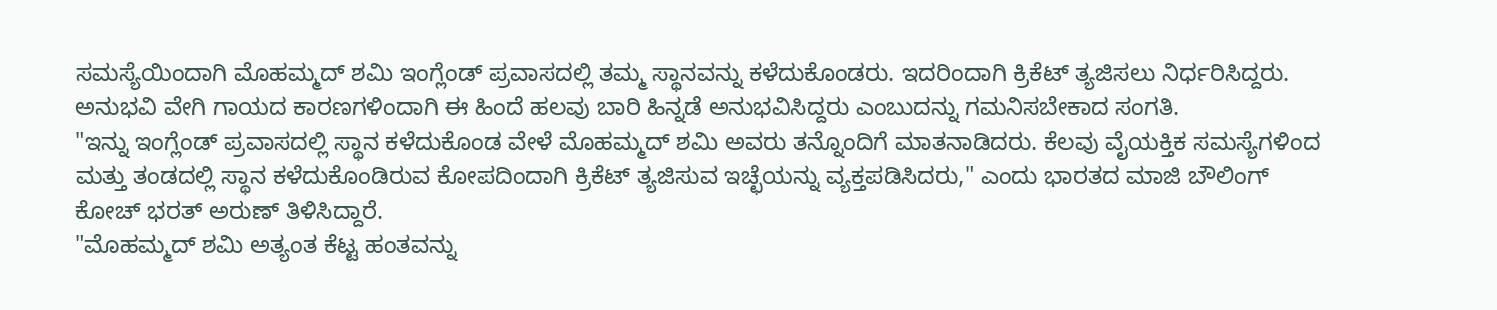ಸಮಸ್ಯೆಯಿಂದಾಗಿ ಮೊಹಮ್ಮದ್ ಶಮಿ ಇಂಗ್ಲೆಂಡ್ ಪ್ರವಾಸದಲ್ಲಿ ತಮ್ಮ ಸ್ಥಾನವನ್ನು ಕಳೆದುಕೊಂಡರು. ಇದರಿಂದಾಗಿ ಕ್ರಿಕೆಟ್ ತ್ಯಜಿಸಲು ನಿರ್ಧರಿಸಿದ್ದರು. ಅನುಭವಿ ವೇಗಿ ಗಾಯದ ಕಾರಣಗಳಿಂದಾಗಿ ಈ ಹಿಂದೆ ಹಲವು ಬಾರಿ ಹಿನ್ನಡೆ ಅನುಭವಿಸಿದ್ದರು ಎಂಬುದನ್ನು ಗಮನಿಸಬೇಕಾದ ಸಂಗತಿ.
"ಇನ್ನು ಇಂಗ್ಲೆಂಡ್ ಪ್ರವಾಸದಲ್ಲಿ ಸ್ಥಾನ ಕಳೆದುಕೊಂಡ ವೇಳೆ ಮೊಹಮ್ಮದ್ ಶಮಿ ಅವರು ತನ್ನೊಂದಿಗೆ ಮಾತನಾಡಿದರು. ಕೆಲವು ವೈಯಕ್ತಿಕ ಸಮಸ್ಯೆಗಳಿಂದ ಮತ್ತು ತಂಡದಲ್ಲಿ ಸ್ಥಾನ ಕಳೆದುಕೊಂಡಿರುವ ಕೋಪದಿಂದಾಗಿ ಕ್ರಿಕೆಟ್ ತ್ಯಜಿಸುವ ಇಚ್ಛೆಯನ್ನು ವ್ಯಕ್ತಪಡಿಸಿದರು," ಎಂದು ಭಾರತದ ಮಾಜಿ ಬೌಲಿಂಗ್ ಕೋಚ್ ಭರತ್ ಅರುಣ್ ತಿಳಿಸಿದ್ದಾರೆ.
"ಮೊಹಮ್ಮದ್ ಶಮಿ ಅತ್ಯಂತ ಕೆಟ್ಟ ಹಂತವನ್ನು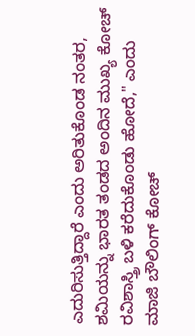ಎದುರಿಸುತ್ತಿದ್ದಾರೆ ಎಂದು ಅರಿತುಕೊಂಡ ನಂತರ, ಶಮಿಯನ್ನು ಭಾರತ ತಂಡದ ಅಂದಿನ ಮುಖ್ಯ ಕೋಚ್ ರವಿಶಾಸ್ತ್ರಿ ಬಳಿ ಕರೆದುಕೊಂಡು ಹೋದೆ," ಎಂದು ಮಾಜಿ ಬೌಲಿಂಗ್ ಕೋಚ್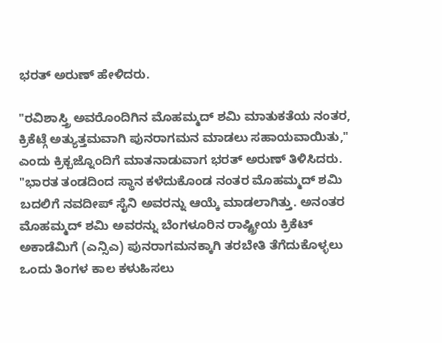ಭರತ್ ಅರುಣ್ ಹೇಳಿದರು.

"ರವಿಶಾಸ್ತ್ರಿ ಅವರೊಂದಿಗಿನ ಮೊಹಮ್ಮದ್ ಶಮಿ ಮಾತುಕತೆಯ ನಂತರ, ಕ್ರಿಕೆಟ್ಗೆ ಅತ್ಯುತ್ತಮವಾಗಿ ಪುನರಾಗಮನ ಮಾಡಲು ಸಹಾಯವಾಯಿತು," ಎಂದು ಕ್ರಿಕ್ಬಜ್ನೊಂದಿಗೆ ಮಾತನಾಡುವಾಗ ಭರತ್ ಅರುಣ್ ತಿಳಿಸಿದರು.
"ಭಾರತ ತಂಡದಿಂದ ಸ್ಥಾನ ಕಳೆದುಕೊಂಡ ನಂತರ ಮೊಹಮ್ಮದ್ ಶಮಿ ಬದಲಿಗೆ ನವದೀಪ್ ಸೈನಿ ಅವರನ್ನು ಆಯ್ಕೆ ಮಾಡಲಾಗಿತ್ತು. ಅನಂತರ ಮೊಹಮ್ಮದ್ ಶಮಿ ಅವರನ್ನು ಬೆಂಗಳೂರಿನ ರಾಷ್ಟ್ರೀಯ ಕ್ರಿಕೆಟ್ ಅಕಾಡೆಮಿಗೆ (ಎನ್ಸಿಎ) ಪುನರಾಗಮನಕ್ಕಾಗಿ ತರಬೇತಿ ತೆಗೆದುಕೊಳ್ಳಲು ಒಂದು ತಿಂಗಳ ಕಾಲ ಕಳುಹಿಸಲು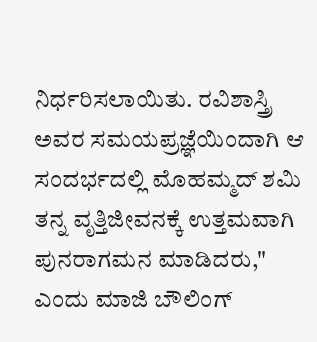ನಿರ್ಧರಿಸಲಾಯಿತು. ರವಿಶಾಸ್ತ್ರಿ ಅವರ ಸಮಯಪ್ರಜ್ಞೆಯಿಂದಾಗಿ ಆ ಸಂದರ್ಭದಲ್ಲಿ ಮೊಹಮ್ಮದ್ ಶಮಿ ತನ್ನ ವೃತ್ತಿಜೀವನಕ್ಕೆ ಉತ್ತಮವಾಗಿ ಪುನರಾಗಮನ ಮಾಡಿದರು," ಎಂದು ಮಾಜಿ ಬೌಲಿಂಗ್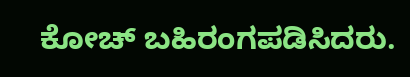ಕೋಚ್ ಬಹಿರಂಗಪಡಿಸಿದರು.